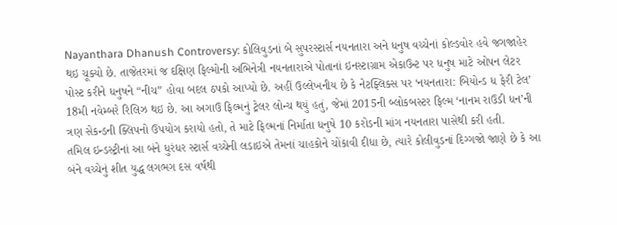Nayanthara Dhanush Controversy: કોલિવુડનાં બે સુપરસ્ટાર્સ નયનતારા અને ધનુષ વચ્ચેનાં કોલ્ડવોર હવે જગજાહેર થઇ ચૂક્યો છે. તાજેતરમાં જ દક્ષિણ ફિલ્મોની અભિનેત્રી નયનતારાએ પોતાનાં ઇનસ્ટાગ્રામ એકાઉન્ટ પર ધનુષ માટે ઓપન લેટર પોસ્ટ કરીને ધનુષને “નીચ” હોવા બદલ ઠપકો આપ્યો છે. અહીં ઉલ્લેખનીય છે કે નેટફ્લિક્સ પર ‘નયનતારા: બિયોન્ડ ધ ફેરી ટેલ’ 18મી નવેમ્બરે રિલિઝ થઇ છે. આ અગાઉ ફિલ્મનું ટ્રેલર લોન્ચ થયું હતું, જેમાં 2015ની બ્લોકબસ્ટર ફિલ્મ ‘નાનમ રાઉડી ધન’ની ત્રણ સેકન્ડની ક્લિપનો ઉપયોગ કરાયો હતો, તે માટે ફિલ્મનાં નિર્માતા ધનુષે 10 કરોડની માંગ નયનતારા પાસેથી કરી હતી.
તમિલ ઇન્ડસ્ટ્રીનાં આ બંને ધુરંધર સ્ટાર્સ વચ્ચેની લડાઇએ તેમનાં ચાહકોને ચોંકાવી દીધા છે, ત્યારે કોલીવુડનાં દિગ્ગજો જાણે છે કે આ બંને વચ્ચેનું શીત યુદ્ધ લગભગ દસ વર્ષથી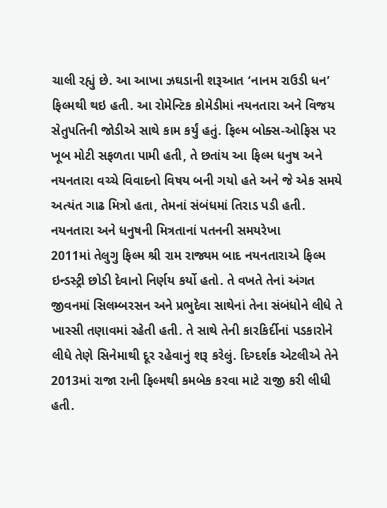ચાલી રહ્યું છે. આ આખા ઝઘડાની શરૂઆત ‘નાનમ રાઉડી ધન’ ફિલ્મથી થઇ હતી. આ રોમેન્ટિક કોમેડીમાં નયનતારા અને વિજય સેતુપતિની જોડીએ સાથે કામ કર્યું હતું. ફિલ્મ બોક્સ-ઓફિસ પર ખૂબ મોટી સફળતા પામી હતી, તે છતાંય આ ફિલ્મ ધનુષ અને નયનતારા વચ્ચે વિવાદનો વિષય બની ગયો હતે અને જે એક સમયે અત્યંત ગાઢ મિત્રો હતા, તેમનાં સંબંધમાં તિરાડ પડી હતી.
નયનતારા અને ધનુષની મિત્રતાનાં પતનની સમયરેખા
2011માં તેલુગુ ફિલ્મ શ્રી રામ રાજ્યમ બાદ નયનતારાએ ફિલ્મ ઇન્ડસ્ટ્રી છોડી દેવાનો નિર્ણય કર્યો હતો. તે વખતે તેનાં અંગત જીવનમાં સિલમ્બરસન અને પ્રભુદેવા સાથેનાં તેના સંબંધોને લીધે તે ખાસ્સી તણાવમાં રહેતી હતી. તે સાથે તેની કારકિર્દીનાં પડકારોને લીધે તેણે સિનેમાથી દૂર રહેવાનું શરૂ કરેલું. દિગ્દર્શક એટલીએ તેને 2013માં રાજા રાની ફિલ્મથી કમબેક કરવા માટે રાજી કરી લીધી હતી.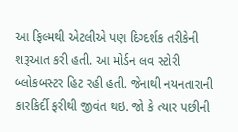આ ફિલ્મથી એટલીએ પણ દિગ્દર્શક તરીકેની શરૂઆત કરી હતી. આ મોર્ડન લવ સ્ટોરી બ્લોકબસ્ટર હિટ રહી હતી. જેનાથી નયનતારાની કારકિર્દી ફરીથી જીવંત થઇ. જો કે ત્યાર પછીની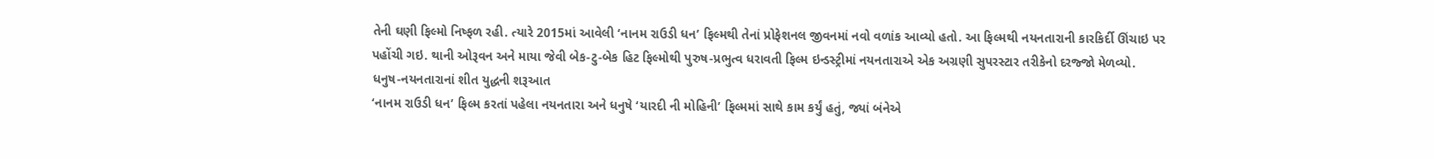તેની ઘણી ફિલ્મો નિષ્ફળ રહી. ત્યારે 2015માં આવેલી ‘નાનમ રાઉડી ધન’ ફિલ્મથી તેનાં પ્રોફેશનલ જીવનમાં નવો વળાંક આવ્યો હતો. આ ફિલ્મથી નયનતારાની કારકિર્દી ઊંચાઇ પર પહોંચી ગઇ. થાની ઓરૂવન અને માયા જેવી બેક-ટુ-બેક હિટ ફિલ્મોથી પુરુષ-પ્રભુત્વ ધરાવતી ફિલ્મ ઇન્ડસ્ટ્રીમાં નયનતારાએ એક અગ્રણી સુપરસ્ટાર તરીકેનો દરજ્જો મેળવ્યો.
ધનુષ-નયનતારાનાં શીત યુદ્ધની શરૂઆત
‘નાનમ રાઉડી ધન’ ફિલ્મ કરતાં પહેલા નયનતારા અને ધનુષે ‘યારદી ની મોહિની’ ફિલ્મમાં સાથે કામ કર્યું હતું, જ્યાં બંનેએ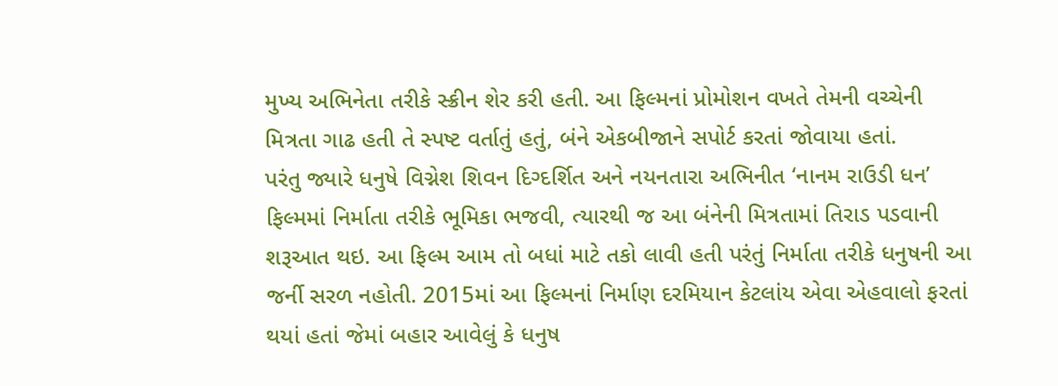મુખ્ય અભિનેતા તરીકે સ્ક્રીન શેર કરી હતી. આ ફિલ્મનાં પ્રોમોશન વખતે તેમની વચ્ચેની મિત્રતા ગાઢ હતી તે સ્પષ્ટ વર્તાતું હતું, બંને એકબીજાને સપોર્ટ કરતાં જોવાયા હતાં.
પરંતુ જ્યારે ધનુષે વિગ્નેશ શિવન દિગ્દર્શિત અને નયનતારા અભિનીત ‘નાનમ રાઉડી ધન’ ફિલ્મમાં નિર્માતા તરીકે ભૂમિકા ભજવી, ત્યારથી જ આ બંનેની મિત્રતામાં તિરાડ પડવાની શરૂઆત થઇ. આ ફિલ્મ આમ તો બધાં માટે તકો લાવી હતી પરંતું નિર્માતા તરીકે ધનુષની આ જર્ની સરળ નહોતી. 2015માં આ ફિલ્મનાં નિર્માણ દરમિયાન કેટલાંય એવા એહવાલો ફરતાં થયાં હતાં જેમાં બહાર આવેલું કે ધનુષ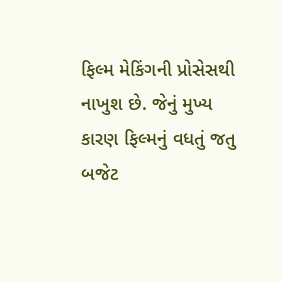ફિલ્મ મેકિંગની પ્રોસેસથી નાખુશ છે. જેનું મુખ્ય કારણ ફિલ્મનું વધતું જતુ બજેટ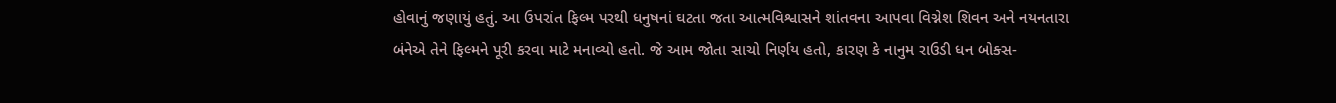હોવાનું જણાયું હતું. આ ઉપરાંત ફિલ્મ પરથી ધનુષનાં ઘટતા જતા આત્મવિશ્વાસને શાંતવના આપવા વિગ્નેશ શિવન અને નયનતારા બંનેએ તેને ફિલ્મને પૂરી કરવા માટે મનાવ્યો હતો. જે આમ જોતા સાચો નિર્ણય હતો, કારણ કે નાનુમ રાઉડી ધન બોક્સ-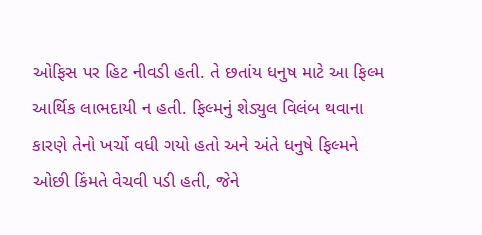ઓફિસ પર હિટ નીવડી હતી. તે છતાંય ધનુષ માટે આ ફિલ્મ આર્થિક લાભદાયી ન હતી. ફિલ્મનું શેડ્યુલ વિલંબ થવાના કારણે તેનો ખર્ચો વધી ગયો હતો અને અંતે ધનુષે ફિલ્મને ઓછી કિંમતે વેચવી પડી હતી, જેને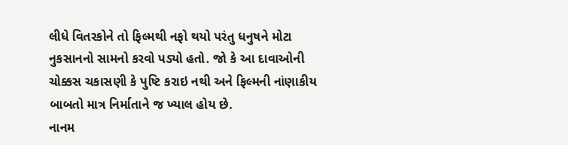લીધે વિતરકોને તો ફિલ્મથી નફો થયો પરંતુ ધનુષને મોટા નુકસાનનો સામનો કરવો પડ્યો હતો. જો કે આ દાવાઓની ચોક્કસ ચકાસણી કે પુષ્ટિ કરાઇ નથી અને ફિલ્મની નાંણાકીય બાબતો માત્ર નિર્માતાને જ ખ્યાલ હોય છે.
નાનમ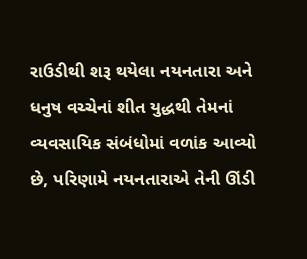રાઉડીથી શરૂ થયેલા નયનતારા અને ધનુષ વચ્ચેનાં શીત યુદ્ધથી તેમનાં વ્યવસાયિક સંબંધોમાં વળાંક આવ્યો છે, પરિણામે નયનતારાએ તેની ઊંડી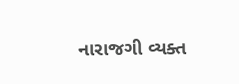નારાજગી વ્યક્ત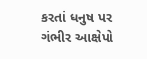કરતાં ધનુષ પર ગંભીર આક્ષેપો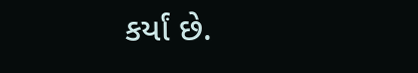કર્યાં છે.